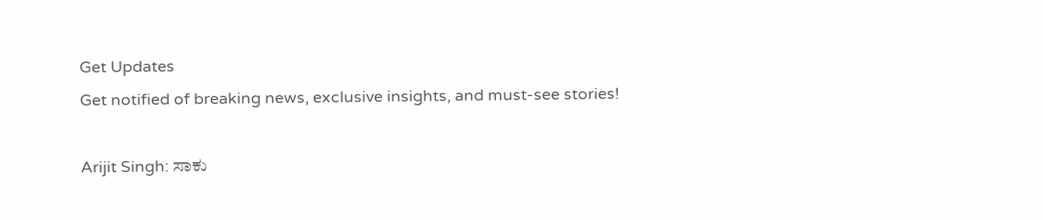Get Updates
Get notified of breaking news, exclusive insights, and must-see stories!

Arijit Singh: ಸಾಕು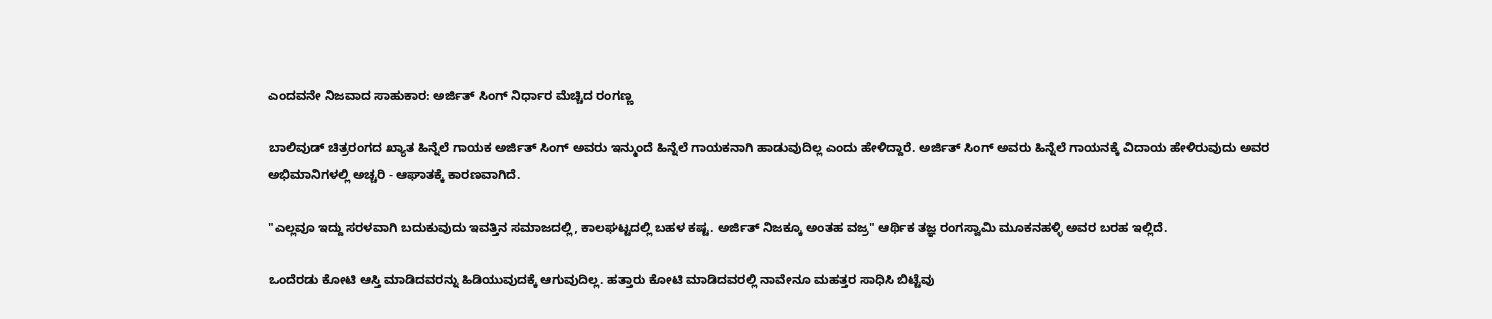ಎಂದವನೇ ನಿಜವಾದ ಸಾಹುಕಾರ: ಅರ್ಜಿತ್ ಸಿಂಗ್ ನಿರ್ಧಾರ ಮೆಚ್ಚಿದ ರಂಗಣ್ಣ

ಬಾಲಿವುಡ್ ಚಿತ್ರರಂಗದ ಖ್ಯಾತ ಹಿನ್ನೆಲೆ ಗಾಯಕ ಅರ್ಜಿತ್ ಸಿಂಗ್ ಅವರು ಇನ್ಮುಂದೆ ಹಿನ್ನೆಲೆ ಗಾಯಕನಾಗಿ ಹಾಡುವುದಿಲ್ಲ ಎಂದು ಹೇಳಿದ್ದಾರೆ. ಅರ್ಜಿತ್ ಸಿಂಗ್ ಅವರು ಹಿನ್ನೆಲೆ ಗಾಯನಕ್ಕೆ ವಿದಾಯ ಹೇಳಿರುವುದು ಅವರ ಅಭಿಮಾನಿಗಳಲ್ಲಿ ಅಚ್ಚರಿ - ಆಘಾತಕ್ಕೆ ಕಾರಣವಾಗಿದೆ.

"ಎಲ್ಲವೂ ಇದ್ದು ಸರಳವಾಗಿ ಬದುಕುವುದು ಇವತ್ತಿನ ಸಮಾಜದಲ್ಲಿ, ಕಾಲಘಟ್ಟದಲ್ಲಿ ಬಹಳ ಕಷ್ಟ. ಅರ್ಜಿತ್ ನಿಜಕ್ಕೂ ಅಂತಹ ವಜ್ರ" ಆರ್ಥಿಕ ತಜ್ಞ ರಂಗಸ್ವಾಮಿ ಮೂಕನಹಳ್ಳಿ ಅವರ ಬರಹ ಇಲ್ಲಿದೆ.

ಒಂದೆರಡು ಕೋಟಿ ಆಸ್ತಿ ಮಾಡಿದವರನ್ನು ಹಿಡಿಯುವುದಕ್ಕೆ ಆಗುವುದಿಲ್ಲ. ಹತ್ತಾರು ಕೋಟಿ ಮಾಡಿದವರಲ್ಲಿ ನಾವೇನೂ ಮಹತ್ತರ ಸಾಧಿಸಿ ಬಿಟ್ಟೆವು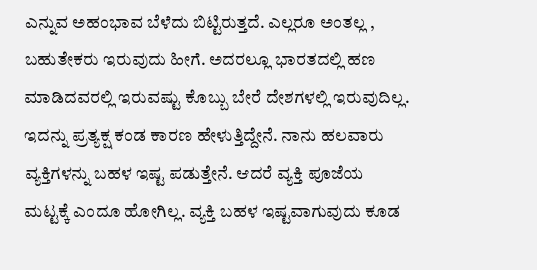ಎನ್ನುವ ಅಹಂಭಾವ ಬೆಳೆದು ಬಿಟ್ಟಿರುತ್ತದೆ. ಎಲ್ಲರೂ ಅಂತಲ್ಲ , ಬಹುತೇಕರು ಇರುವುದು ಹೀಗೆ. ಅದರಲ್ಲೂ ಭಾರತದಲ್ಲಿ ಹಣ ಮಾಡಿದವರಲ್ಲಿ ಇರುವಷ್ಟು ಕೊಬ್ಬು ಬೇರೆ ದೇಶಗಳಲ್ಲಿ ಇರುವುದಿಲ್ಲ. ಇದನ್ನು ಪ್ರತ್ಯಕ್ಷ ಕಂಡ ಕಾರಣ ಹೇಳುತ್ತಿದ್ದೇನೆ. ನಾನು ಹಲವಾರು ವ್ಯಕ್ತಿಗಳನ್ನು ಬಹಳ ಇಷ್ಟ ಪಡುತ್ತೇನೆ. ಆದರೆ ವ್ಯಕ್ತಿ ಪೂಜೆಯ ಮಟ್ಟಕ್ಕೆ ಎಂದೂ ಹೋಗಿಲ್ಲ. ವ್ಯಕ್ತಿ ಬಹಳ ಇಷ್ಟವಾಗುವುದು ಕೂಡ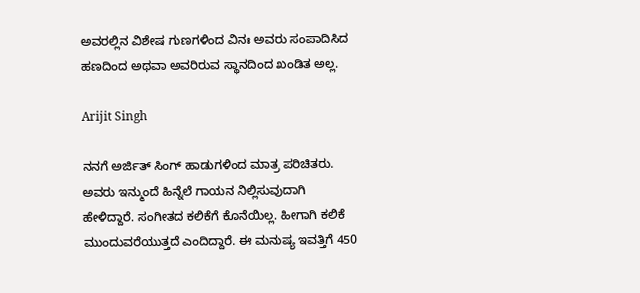ಅವರಲ್ಲಿನ ವಿಶೇಷ ಗುಣಗಳಿಂದ ವಿನಃ ಅವರು ಸಂಪಾದಿಸಿದ ಹಣದಿಂದ ಅಥವಾ ಅವರಿರುವ ಸ್ಥಾನದಿಂದ ಖಂಡಿತ ಅಲ್ಲ.

Arijit Singh

ನನಗೆ ಅರ್ಜಿತ್ ಸಿಂಗ್ ಹಾಡುಗಳಿಂದ ಮಾತ್ರ ಪರಿಚಿತರು. ಅವರು ಇನ್ಮುಂದೆ ಹಿನ್ನೆಲೆ ಗಾಯನ ನಿಲ್ಲಿಸುವುದಾಗಿ ಹೇಳಿದ್ದಾರೆ. ಸಂಗೀತದ ಕಲಿಕೆಗೆ ಕೊನೆಯಿಲ್ಲ. ಹೀಗಾಗಿ ಕಲಿಕೆ ಮುಂದುವರೆಯುತ್ತದೆ ಎಂದಿದ್ದಾರೆ. ಈ ಮನುಷ್ಯ ಇವತ್ತಿಗೆ 450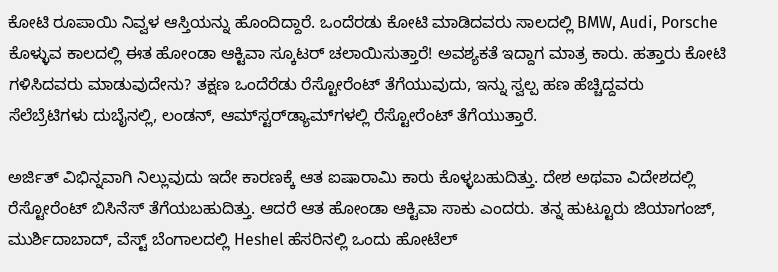ಕೋಟಿ ರೂಪಾಯಿ ನಿವ್ವಳ ಆಸ್ತಿಯನ್ನು ಹೊಂದಿದ್ದಾರೆ. ಒಂದೆರಡು ಕೋಟಿ ಮಾಡಿದವರು ಸಾಲದಲ್ಲಿ BMW, Audi, Porsche ಕೊಳ್ಳುವ ಕಾಲದಲ್ಲಿ ಈತ ಹೋಂಡಾ ಆಕ್ಟಿವಾ ಸ್ಕೂಟರ್ ಚಲಾಯಿಸುತ್ತಾರೆ! ಅವಶ್ಯಕತೆ ಇದ್ದಾಗ ಮಾತ್ರ ಕಾರು. ಹತ್ತಾರು ಕೋಟಿ ಗಳಿಸಿದವರು ಮಾಡುವುದೇನು? ತಕ್ಷಣ ಒಂದೆರೆಡು ರೆಸ್ಟೋರೆಂಟ್ ತೆಗೆಯುವುದು, ಇನ್ನು ಸ್ವಲ್ಪ ಹಣ ಹೆಚ್ಚಿದ್ದವರು ಸೆಲೆಬ್ರೆಟಿಗಳು ದುಬೈನಲ್ಲಿ, ಲಂಡನ್, ಆಮ್‌ಸ್ಟರ್‌ಡ್ಯಾಮ್‌ಗಳಲ್ಲಿ ರೆಸ್ಟೋರೆಂಟ್ ತೆಗೆಯುತ್ತಾರೆ.

ಅರ್ಜಿತ್ ವಿಭಿನ್ನವಾಗಿ ನಿಲ್ಲುವುದು ಇದೇ ಕಾರಣಕ್ಕೆ ಆತ ಐಷಾರಾಮಿ ಕಾರು ಕೊಳ್ಳಬಹುದಿತ್ತು. ದೇಶ ಅಥವಾ ವಿದೇಶದಲ್ಲಿ ರೆಸ್ಟೋರೆಂಟ್ ಬಿಸಿನೆಸ್ ತೆಗೆಯಬಹುದಿತ್ತು. ಆದರೆ ಆತ ಹೋಂಡಾ ಆಕ್ಟಿವಾ ಸಾಕು ಎಂದರು. ತನ್ನ ಹುಟ್ಟೂರು ಜಿಯಾಗಂಜ್, ಮುರ್ಶಿದಾಬಾದ್, ವೆಸ್ಟ್ ಬೆಂಗಾಲದಲ್ಲಿ Heshel ಹೆಸರಿನಲ್ಲಿ ಒಂದು ಹೋಟೆಲ್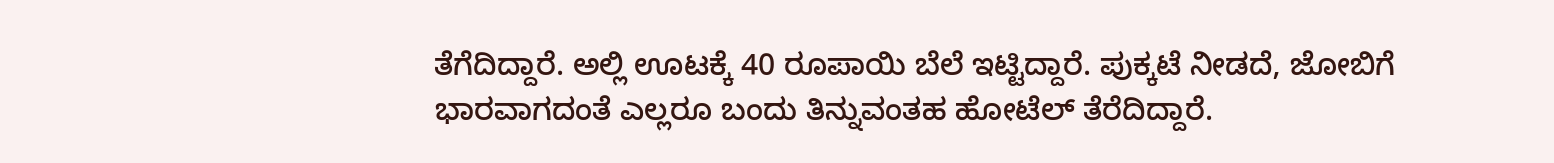ತೆಗೆದಿದ್ದಾರೆ. ಅಲ್ಲಿ ಊಟಕ್ಕೆ 40 ರೂಪಾಯಿ ಬೆಲೆ ಇಟ್ಟಿದ್ದಾರೆ. ಪುಕ್ಕಟೆ ನೀಡದೆ, ಜೋಬಿಗೆ ಭಾರವಾಗದಂತೆ ಎಲ್ಲರೂ ಬಂದು ತಿನ್ನುವಂತಹ ಹೋಟೆಲ್ ತೆರೆದಿದ್ದಾರೆ.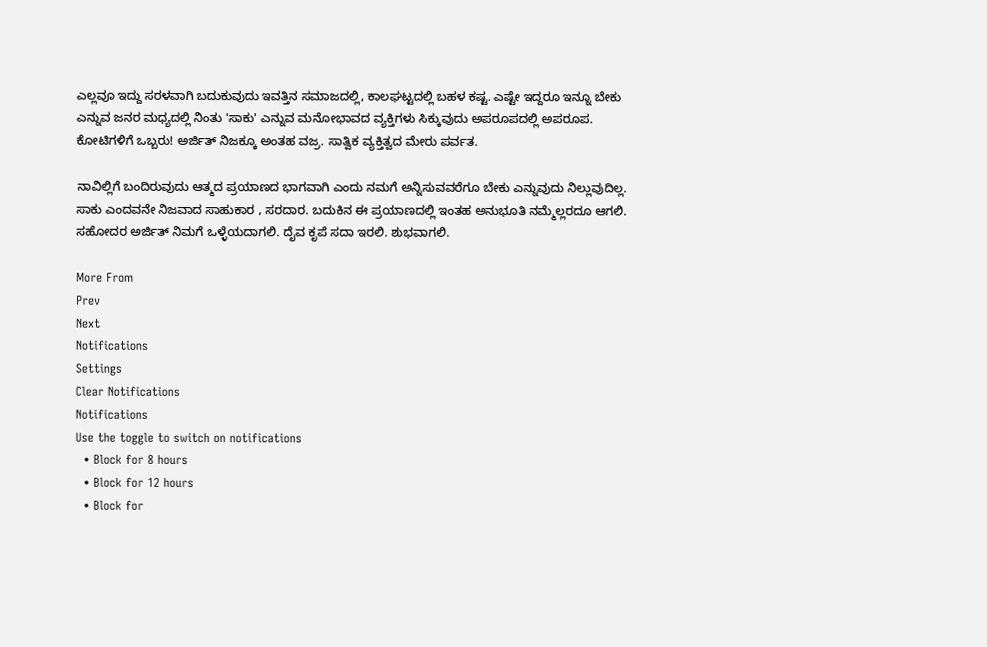ಎಲ್ಲವೂ ಇದ್ದು ಸರಳವಾಗಿ ಬದುಕುವುದು ಇವತ್ತಿನ ಸಮಾಜದಲ್ಲಿ, ಕಾಲಘಟ್ಟದಲ್ಲಿ ಬಹಳ ಕಷ್ಟ. ಎಷ್ಟೇ ಇದ್ದರೂ ಇನ್ನೂ ಬೇಕು ಎನ್ನುವ ಜನರ ಮಧ್ಯದಲ್ಲಿ ನಿಂತು 'ಸಾಕು' ಎನ್ನುವ ಮನೋಭಾವದ ವ್ಯಕ್ತಿಗಳು ಸಿಕ್ಕುವುದು ಅಪರೂಪದಲ್ಲಿ ಅಪರೂಪ. ಕೋಟಿಗಳಿಗೆ ಒಬ್ಬರು! ಅರ್ಜಿತ್ ನಿಜಕ್ಕೂ ಅಂತಹ ವಜ್ರ. ಸಾತ್ವಿಕ ವ್ಯಕ್ತಿತ್ವದ ಮೇರು ಪರ್ವತ.

ನಾವಿಲ್ಲಿಗೆ ಬಂದಿರುವುದು ಆತ್ಮದ ಪ್ರಯಾಣದ ಭಾಗವಾಗಿ ಎಂದು ನಮಗೆ ಅನ್ನಿಸುವವರೆಗೂ ಬೇಕು ಎನ್ನುವುದು ನಿಲ್ಲುವುದಿಲ್ಲ. ಸಾಕು ಎಂದವನೇ ನಿಜವಾದ ಸಾಹುಕಾರ , ಸರದಾರ. ಬದುಕಿನ ಈ ಪ್ರಯಾಣದಲ್ಲಿ ಇಂತಹ ಅನುಭೂತಿ ನಮ್ಮೆಲ್ಲರದೂ ಆಗಲಿ. ಸಹೋದರ ಅರ್ಜಿತ್ ನಿಮಗೆ ಒಳ್ಳೆಯದಾಗಲಿ. ದೈವ ಕೃಪೆ ಸದಾ ಇರಲಿ. ಶುಭವಾಗಲಿ.

More From
Prev
Next
Notifications
Settings
Clear Notifications
Notifications
Use the toggle to switch on notifications
  • Block for 8 hours
  • Block for 12 hours
  • Block for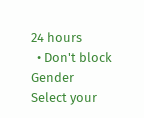24 hours
  • Don't block
Gender
Select your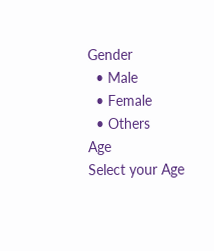Gender
  • Male
  • Female
  • Others
Age
Select your Age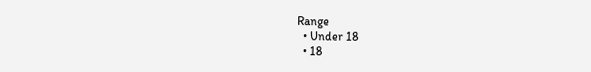Range
  • Under 18
  • 18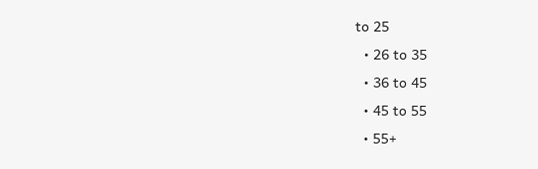to 25
  • 26 to 35
  • 36 to 45
  • 45 to 55
  • 55+